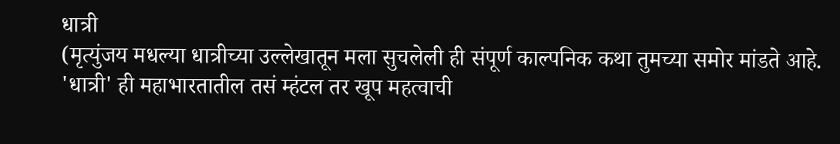धात्री
(मृत्युंजय मधल्या धात्रीच्या उल्लेखातून मला सुचलेली ही संपूर्ण काल्पनिक कथा तुमच्या समोर मांडते आहे. 'धात्री' ही महाभारतातील तसं म्हंटल तर खूप महत्वाची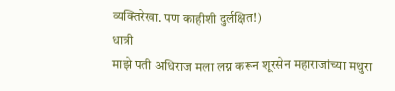व्यक्तिरेखा. पण काहीशी दुर्लक्षित!)
धात्री
माझे पती अधिराज मला लग्न करून शूरसेन महाराजांच्या मथुरा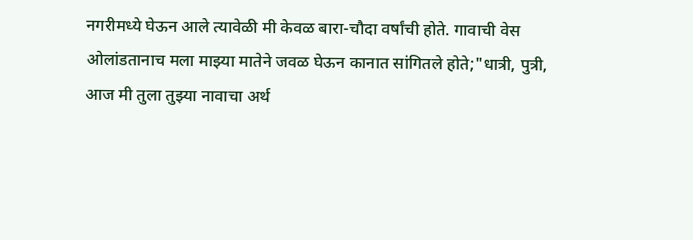नगरीमध्ये घेऊन आले त्यावेळी मी केवळ बारा-चौदा वर्षांची होते. गावाची वेस ओलांडतानाच मला माझ्या मातेने जवळ घेऊन कानात सांगितले होते;"धात्री, पुत्री, आज मी तुला तुझ्या नावाचा अर्थ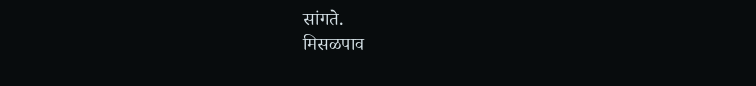सांगते.
मिसळपाव